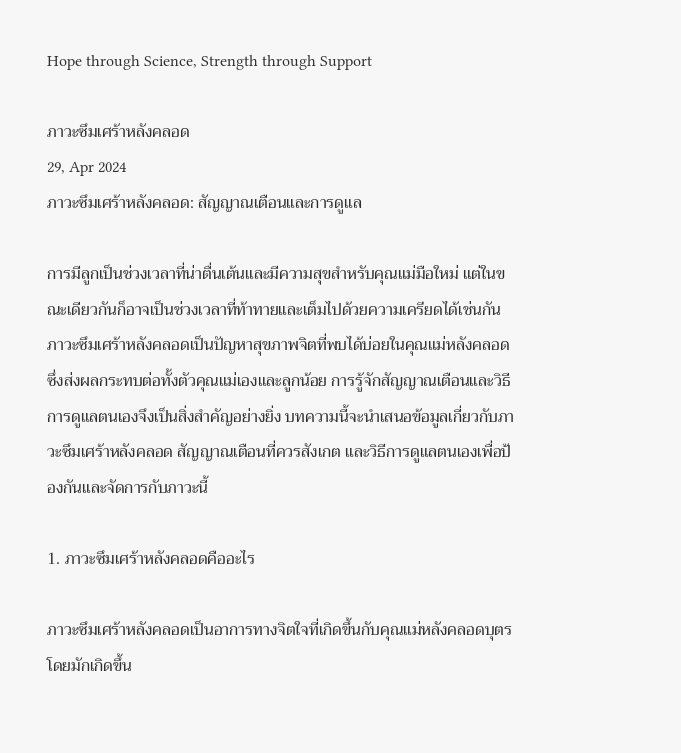Hope through Science, Strength through Support

ภาวะซึมเศร้าหลังคลอด
29, Apr 2024
ภาวะซึมเศร้าหลังคลอด: สัญญาณเตือนและการดูแล

การมีลูกเป็นช่วงเวลาที่น่าตื่นเต้นและมีความสุขสำหรับคุณแม่มือใหม่ แต่ในขณะเดียวกันก็อาจเป็นช่วงเวลาที่ท้าทายและเต็มไปด้วยความเครียดได้เช่นกัน ภาวะซึมเศร้าหลังคลอดเป็นปัญหาสุขภาพจิตที่พบได้บ่อยในคุณแม่หลังคลอด ซึ่งส่งผลกระทบต่อทั้งตัวคุณแม่เองและลูกน้อย การรู้จักสัญญาณเตือนและวิธีการดูแลตนเองจึงเป็นสิ่งสำคัญอย่างยิ่ง บทความนี้จะนำเสนอข้อมูลเกี่ยวกับภาวะซึมเศร้าหลังคลอด สัญญาณเตือนที่ควรสังเกต และวิธีการดูแลตนเองเพื่อป้องกันและจัดการกับภาวะนี้

1. ภาวะซึมเศร้าหลังคลอดคืออะไร

ภาวะซึมเศร้าหลังคลอดเป็นอาการทางจิตใจที่เกิดขึ้นกับคุณแม่หลังคลอดบุตร โดยมักเกิดขึ้น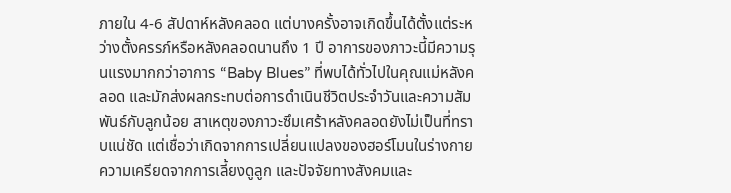ภายใน 4-6 สัปดาห์หลังคลอด แต่บางครั้งอาจเกิดขึ้นได้ตั้งแต่ระหว่างตั้งครรภ์หรือหลังคลอดนานถึง 1 ปี อาการของภาวะนี้มีความรุนแรงมากกว่าอาการ “Baby Blues” ที่พบได้ทั่วไปในคุณแม่หลังคลอด และมักส่งผลกระทบต่อการดำเนินชีวิตประจำวันและความสัมพันธ์กับลูกน้อย สาเหตุของภาวะซึมเศร้าหลังคลอดยังไม่เป็นที่ทราบแน่ชัด แต่เชื่อว่าเกิดจากการเปลี่ยนแปลงของฮอร์โมนในร่างกาย ความเครียดจากการเลี้ยงดูลูก และปัจจัยทางสังคมและ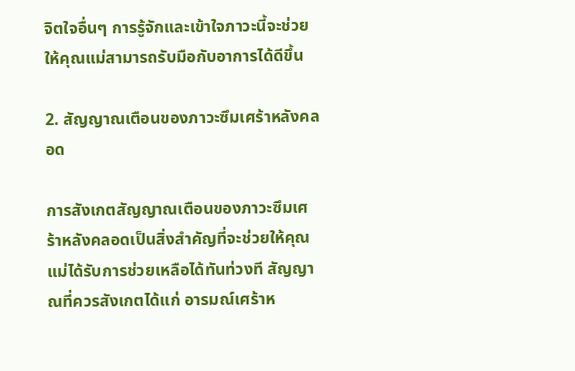จิตใจอื่นๆ การรู้จักและเข้าใจภาวะนี้จะช่วยให้คุณแม่สามารถรับมือกับอาการได้ดีขึ้น

2. สัญญาณเตือนของภาวะซึมเศร้าหลังคลอด

การสังเกตสัญญาณเตือนของภาวะซึมเศร้าหลังคลอดเป็นสิ่งสำคัญที่จะช่วยให้คุณแม่ได้รับการช่วยเหลือได้ทันท่วงที สัญญาณที่ควรสังเกตได้แก่ อารมณ์เศร้าห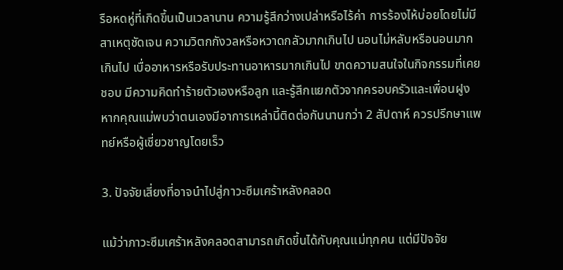รือหดหู่ที่เกิดขึ้นเป็นเวลานาน ความรู้สึกว่างเปล่าหรือไร้ค่า การร้องไห้บ่อยโดยไม่มีสาเหตุชัดเจน ความวิตกกังวลหรือหวาดกลัวมากเกินไป นอนไม่หลับหรือนอนมากเกินไป เบื่ออาหารหรือรับประทานอาหารมากเกินไป ขาดความสนใจในกิจกรรมที่เคยชอบ มีความคิดทำร้ายตัวเองหรือลูก และรู้สึกแยกตัวจากครอบครัวและเพื่อนฝูง หากคุณแม่พบว่าตนเองมีอาการเหล่านี้ติดต่อกันนานกว่า 2 สัปดาห์ ควรปรึกษาแพทย์หรือผู้เชี่ยวชาญโดยเร็ว

3. ปัจจัยเสี่ยงที่อาจนำไปสู่ภาวะซึมเศร้าหลังคลอด

แม้ว่าภาวะซึมเศร้าหลังคลอดสามารถเกิดขึ้นได้กับคุณแม่ทุกคน แต่มีปัจจัย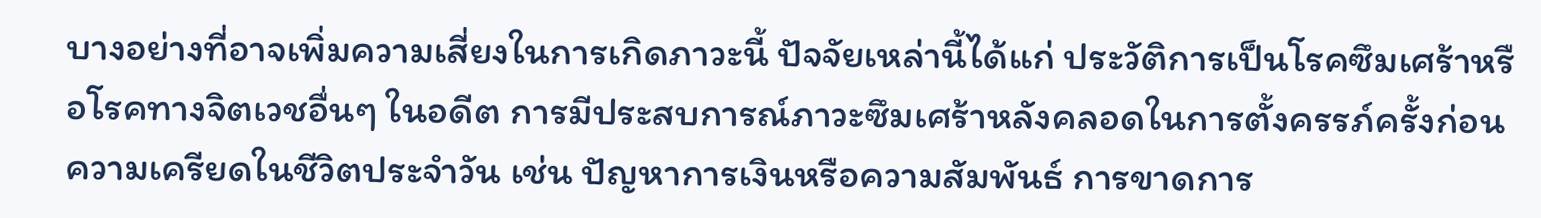บางอย่างที่อาจเพิ่มความเสี่ยงในการเกิดภาวะนี้ ปัจจัยเหล่านี้ได้แก่ ประวัติการเป็นโรคซึมเศร้าหรือโรคทางจิตเวชอื่นๆ ในอดีต การมีประสบการณ์ภาวะซึมเศร้าหลังคลอดในการตั้งครรภ์ครั้งก่อน ความเครียดในชีวิตประจำวัน เช่น ปัญหาการเงินหรือความสัมพันธ์ การขาดการ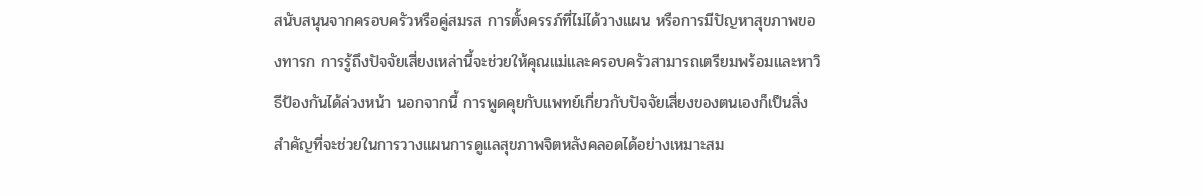สนับสนุนจากครอบครัวหรือคู่สมรส การตั้งครรภ์ที่ไม่ได้วางแผน หรือการมีปัญหาสุขภาพของทารก การรู้ถึงปัจจัยเสี่ยงเหล่านี้จะช่วยให้คุณแม่และครอบครัวสามารถเตรียมพร้อมและหาวิธีป้องกันได้ล่วงหน้า นอกจากนี้ การพูดคุยกับแพทย์เกี่ยวกับปัจจัยเสี่ยงของตนเองก็เป็นสิ่งสำคัญที่จะช่วยในการวางแผนการดูแลสุขภาพจิตหลังคลอดได้อย่างเหมาะสม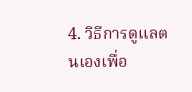4. วิธีการดูแลตนเองเพื่อ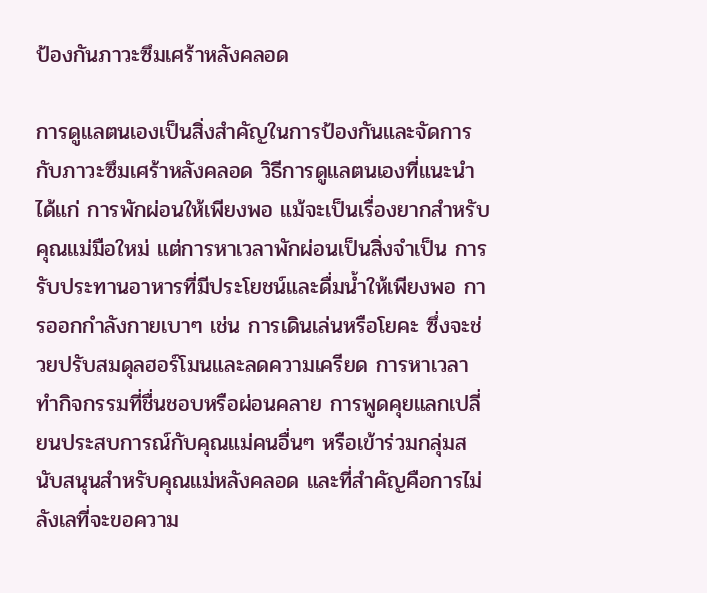ป้องกันภาวะซึมเศร้าหลังคลอด

การดูแลตนเองเป็นสิ่งสำคัญในการป้องกันและจัดการกับภาวะซึมเศร้าหลังคลอด วิธีการดูแลตนเองที่แนะนำได้แก่ การพักผ่อนให้เพียงพอ แม้จะเป็นเรื่องยากสำหรับคุณแม่มือใหม่ แต่การหาเวลาพักผ่อนเป็นสิ่งจำเป็น การรับประทานอาหารที่มีประโยชน์และดื่มน้ำให้เพียงพอ การออกกำลังกายเบาๆ เช่น การเดินเล่นหรือโยคะ ซึ่งจะช่วยปรับสมดุลฮอร์โมนและลดความเครียด การหาเวลาทำกิจกรรมที่ชื่นชอบหรือผ่อนคลาย การพูดคุยแลกเปลี่ยนประสบการณ์กับคุณแม่คนอื่นๆ หรือเข้าร่วมกลุ่มสนับสนุนสำหรับคุณแม่หลังคลอด และที่สำคัญคือการไม่ลังเลที่จะขอความ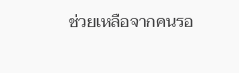ช่วยเหลือจากคนรอ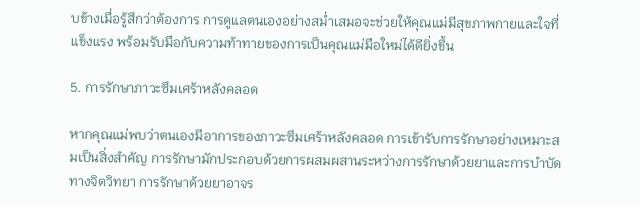บข้างเมื่อรู้สึกว่าต้องการ การดูแลตนเองอย่างสม่ำเสมอจะช่วยให้คุณแม่มีสุขภาพกายและใจที่แข็งแรง พร้อมรับมือกับความท้าทายของการเป็นคุณแม่มือใหม่ได้ดียิ่งขึ้น

5. การรักษาภาวะซึมเศร้าหลังคลอด

หากคุณแม่พบว่าตนเองมีอาการของภาวะซึมเศร้าหลังคลอด การเข้ารับการรักษาอย่างเหมาะสมเป็นสิ่งสำคัญ การรักษามักประกอบด้วยการผสมผสานระหว่างการรักษาด้วยยาและการบำบัดทางจิตวิทยา การรักษาด้วยยาอาจร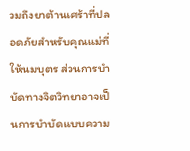วมถึงยาต้านเศร้าที่ปลอดภัยสำหรับคุณแม่ที่ให้นมบุตร ส่วนการบำบัดทางจิตวิทยาอาจเป็นการบำบัดแบบความ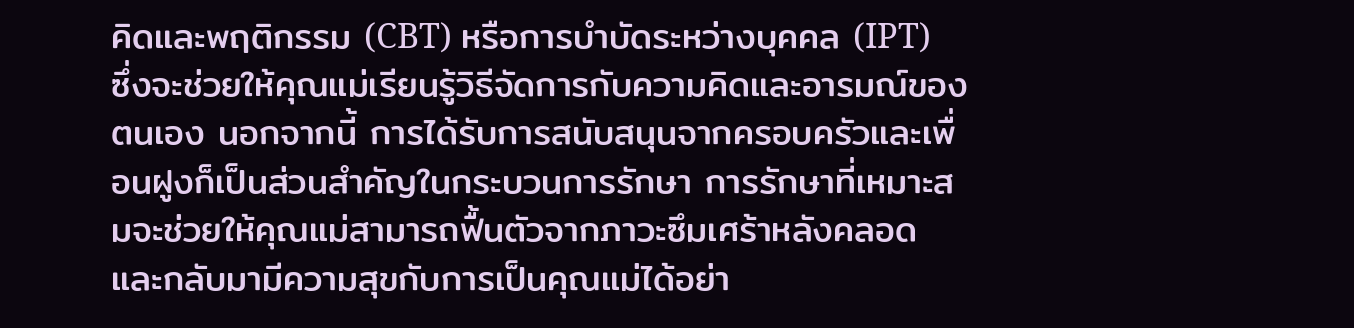คิดและพฤติกรรม (CBT) หรือการบำบัดระหว่างบุคคล (IPT) ซึ่งจะช่วยให้คุณแม่เรียนรู้วิธีจัดการกับความคิดและอารมณ์ของตนเอง นอกจากนี้ การได้รับการสนับสนุนจากครอบครัวและเพื่อนฝูงก็เป็นส่วนสำคัญในกระบวนการรักษา การรักษาที่เหมาะสมจะช่วยให้คุณแม่สามารถฟื้นตัวจากภาวะซึมเศร้าหลังคลอดและกลับมามีความสุขกับการเป็นคุณแม่ได้อย่า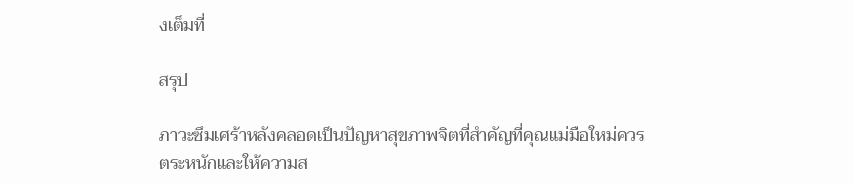งเต็มที่

สรุป

ภาวะซึมเศร้าหลังคลอดเป็นปัญหาสุขภาพจิตที่สำคัญที่คุณแม่มือใหม่ควรตระหนักและให้ความส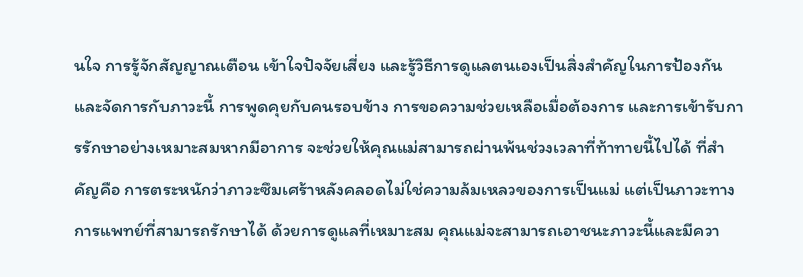นใจ การรู้จักสัญญาณเตือน เข้าใจปัจจัยเสี่ยง และรู้วิธีการดูแลตนเองเป็นสิ่งสำคัญในการป้องกันและจัดการกับภาวะนี้ การพูดคุยกับคนรอบข้าง การขอความช่วยเหลือเมื่อต้องการ และการเข้ารับการรักษาอย่างเหมาะสมหากมีอาการ จะช่วยให้คุณแม่สามารถผ่านพ้นช่วงเวลาที่ท้าทายนี้ไปได้ ที่สำคัญคือ การตระหนักว่าภาวะซึมเศร้าหลังคลอดไม่ใช่ความล้มเหลวของการเป็นแม่ แต่เป็นภาวะทางการแพทย์ที่สามารถรักษาได้ ด้วยการดูแลที่เหมาะสม คุณแม่จะสามารถเอาชนะภาวะนี้และมีควา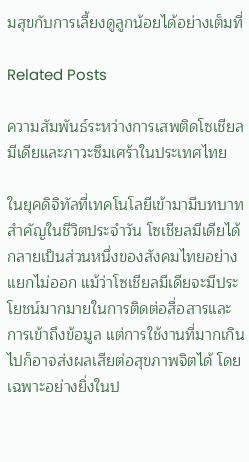มสุขกับการเลี้ยงดูลูกน้อยได้อย่างเต็มที่

Related Posts

ความสัมพันธ์ระหว่างการเสพติดโซเชียลมีเดียและภาวะซึมเศร้าในประเทศไทย

ในยุคดิจิทัลที่เทคโนโลยีเข้ามามีบทบาทสำคัญในชีวิตประจำวัน โซเชียลมีเดียได้กลายเป็นส่วนหนึ่งของสังคมไทยอย่างแยกไม่ออก แม้ว่าโซเชียลมีเดียจะมีประโยชน์มากมายในการติดต่อสื่อสารและการเข้าถึงข้อมูล แต่การใช้งานที่มากเกินไปก็อาจส่งผลเสียต่อสุขภาพจิตได้ โดยเฉพาะอย่างยิ่งในป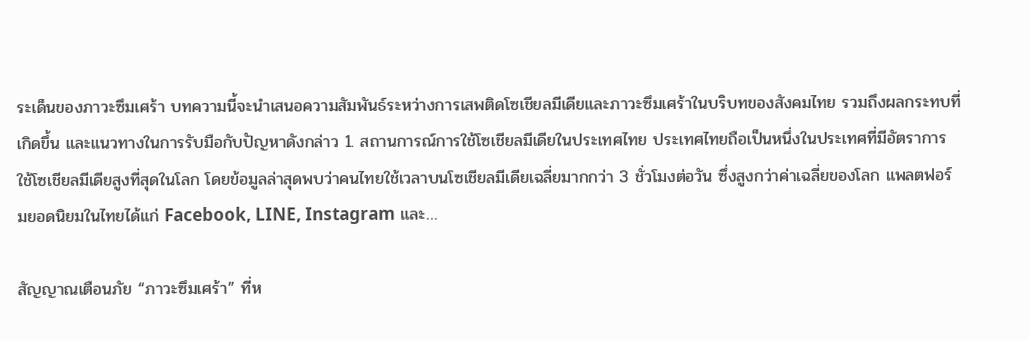ระเด็นของภาวะซึมเศร้า บทความนี้จะนำเสนอความสัมพันธ์ระหว่างการเสพติดโซเชียลมีเดียและภาวะซึมเศร้าในบริบทของสังคมไทย รวมถึงผลกระทบที่เกิดขึ้น และแนวทางในการรับมือกับปัญหาดังกล่าว 1. สถานการณ์การใช้โซเชียลมีเดียในประเทศไทย ประเทศไทยถือเป็นหนึ่งในประเทศที่มีอัตราการใช้โซเชียลมีเดียสูงที่สุดในโลก โดยข้อมูลล่าสุดพบว่าคนไทยใช้เวลาบนโซเชียลมีเดียเฉลี่ยมากกว่า 3 ชั่วโมงต่อวัน ซึ่งสูงกว่าค่าเฉลี่ยของโลก แพลตฟอร์มยอดนิยมในไทยได้แก่ Facebook, LINE, Instagram และ…

สัญญาณเตือนภัย “ภาวะซึมเศร้า” ที่ห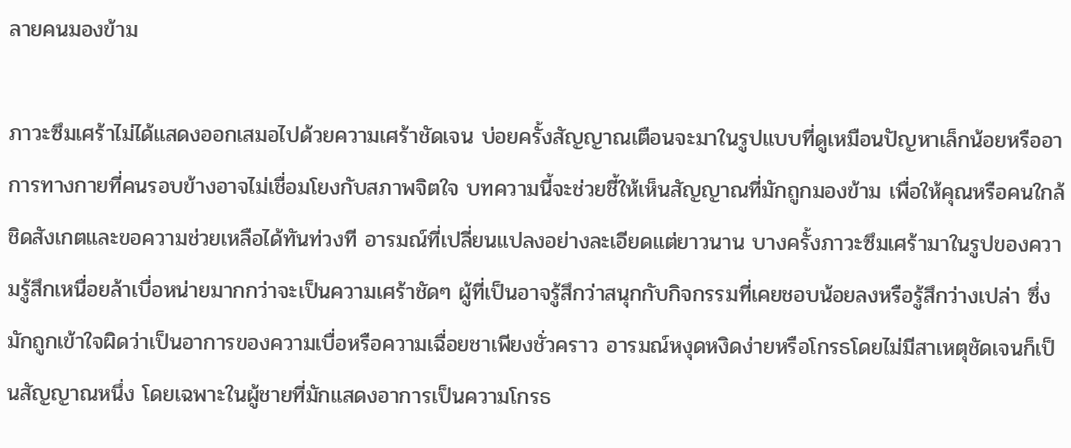ลายคนมองข้าม

ภาวะซึมเศร้าไม่ได้แสดงออกเสมอไปด้วยความเศร้าชัดเจน บ่อยครั้งสัญญาณเตือนจะมาในรูปแบบที่ดูเหมือนปัญหาเล็กน้อยหรืออาการทางกายที่คนรอบข้างอาจไม่เชื่อมโยงกับสภาพจิตใจ บทความนี้จะช่วยชี้ให้เห็นสัญญาณที่มักถูกมองข้าม เพื่อให้คุณหรือคนใกล้ชิดสังเกตและขอความช่วยเหลือได้ทันท่วงที อารมณ์ที่เปลี่ยนแปลงอย่างละเอียดแต่ยาวนาน บางครั้งภาวะซึมเศร้ามาในรูปของความรู้สึกเหนื่อยล้าเบื่อหน่ายมากกว่าจะเป็นความเศร้าชัดๆ ผู้ที่เป็นอาจรู้สึกว่าสนุกกับกิจกรรมที่เคยชอบน้อยลงหรือรู้สึกว่างเปล่า ซึ่งมักถูกเข้าใจผิดว่าเป็นอาการของความเบื่อหรือความเฉื่อยชาเพียงชั่วคราว อารมณ์หงุดหงิดง่ายหรือโกรธโดยไม่มีสาเหตุชัดเจนก็เป็นสัญญาณหนึ่ง โดยเฉพาะในผู้ชายที่มักแสดงอาการเป็นความโกรธ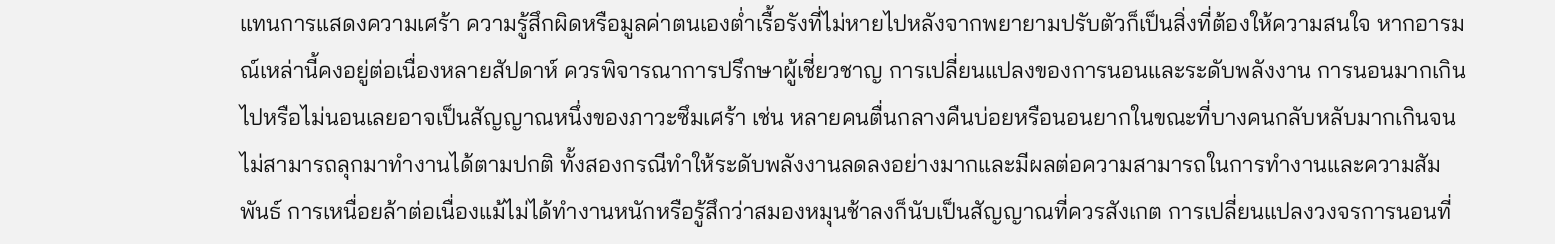แทนการแสดงความเศร้า ความรู้สึกผิดหรือมูลค่าตนเองต่ำเรื้อรังที่ไม่หายไปหลังจากพยายามปรับตัวก็เป็นสิ่งที่ต้องให้ความสนใจ หากอารมณ์เหล่านี้คงอยู่ต่อเนื่องหลายสัปดาห์ ควรพิจารณาการปรึกษาผู้เชี่ยวชาญ การเปลี่ยนแปลงของการนอนและระดับพลังงาน การนอนมากเกินไปหรือไม่นอนเลยอาจเป็นสัญญาณหนึ่งของภาวะซึมเศร้า เช่น หลายคนตื่นกลางคืนบ่อยหรือนอนยากในขณะที่บางคนกลับหลับมากเกินจนไม่สามารถลุกมาทำงานได้ตามปกติ ทั้งสองกรณีทำให้ระดับพลังงานลดลงอย่างมากและมีผลต่อความสามารถในการทำงานและความสัมพันธ์ การเหนื่อยล้าต่อเนื่องแม้ไม่ได้ทำงานหนักหรือรู้สึกว่าสมองหมุนช้าลงก็นับเป็นสัญญาณที่ควรสังเกต การเปลี่ยนแปลงวงจรการนอนที่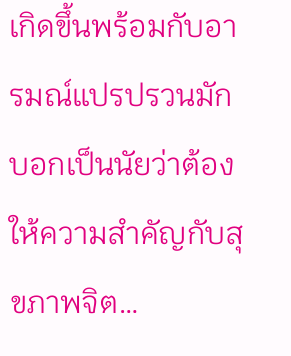เกิดขึ้นพร้อมกับอารมณ์แปรปรวนมักบอกเป็นนัยว่าต้องให้ความสำคัญกับสุขภาพจิต…